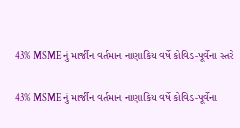43% MSMEનું માર્જીન વર્તમાન નાણાકિય વર્ષે કોવિડ-પૂર્વેના સ્તરે

43% MSMEનું માર્જીન વર્તમાન નાણાકિય વર્ષે કોવિડ-પૂર્વેના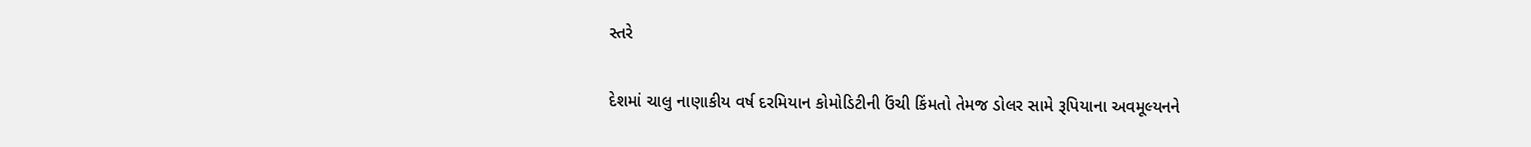સ્તરે

દેશમાં ચાલુ નાણાકીય વર્ષ દરમિયાન કોમોડિટીની ઉંચી કિંમતો તેમજ ડોલર સામે રૂપિયાના અવમૂલ્યનને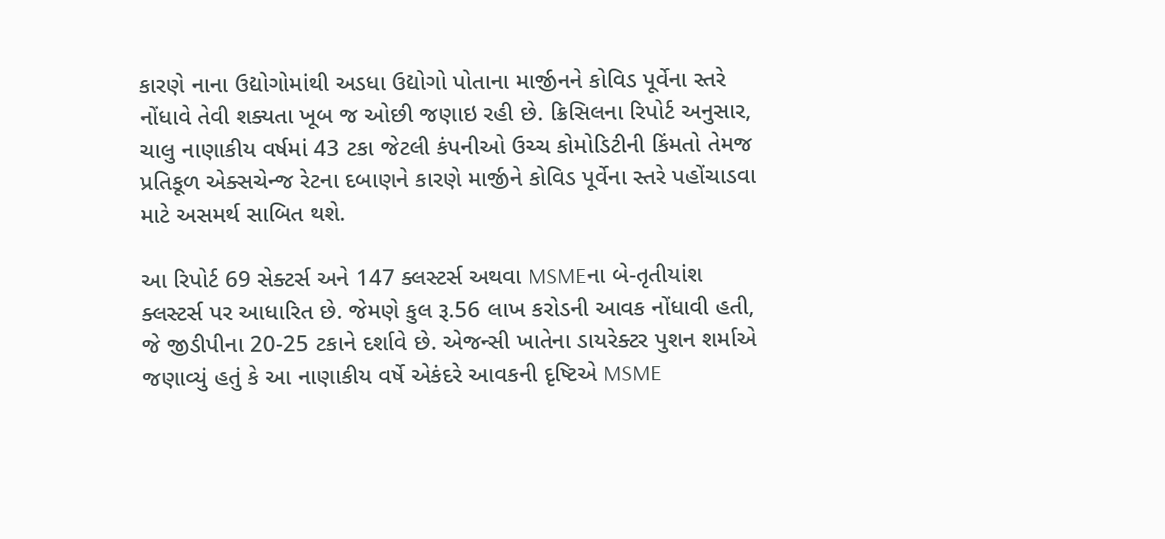કારણે નાના ઉદ્યોગોમાંથી અડધા ઉદ્યોગો પોતાના માર્જીનને કોવિડ પૂર્વેના સ્તરે નોંધાવે તેવી શક્યતા ખૂબ જ ઓછી જણાઇ રહી છે. ક્રિસિલના રિપોર્ટ અનુસાર, ચાલુ નાણાકીય વર્ષમાં 43 ટકા જેટલી કંપનીઓ ઉચ્ચ કોમોડિટીની કિંમતો તેમજ પ્રતિકૂળ એક્સચેન્જ રેટના દબાણને કારણે માર્જીને કોવિડ પૂર્વેના સ્તરે પહોંચાડવા માટે અસમર્થ સાબિત થશે.

આ રિપોર્ટ 69 સેક્ટર્સ અને 147 ક્લસ્ટર્સ અથવા MSMEના બે-તૃતીયાંશ ક્લસ્ટર્સ પર આધારિત છે. જેમણે કુલ રૂ.56 લાખ કરોડની આવક નોંધાવી હતી, જે જીડીપીના 20-25 ટકાને દર્શાવે છે. એજન્સી ખાતેના ડાયરેક્ટર પુશન શર્માએ જણાવ્યું હતું કે આ નાણાકીય વર્ષે એકંદરે આવકની દૃષ્ટિએ MSME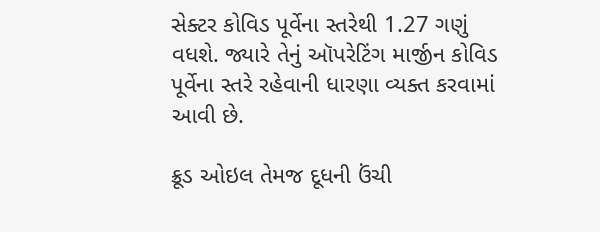સેક્ટર કોવિડ પૂર્વેના સ્તરેથી 1.27 ગણું વધશે. જ્યારે તેનું ઑપરેટિંગ માર્જીન કોવિડ પૂર્વેના સ્તરે રહેવાની ધારણા વ્યક્ત કરવામાં આવી છે.

ક્રૂડ ઓઇલ તેમજ દૂધની ઉંચી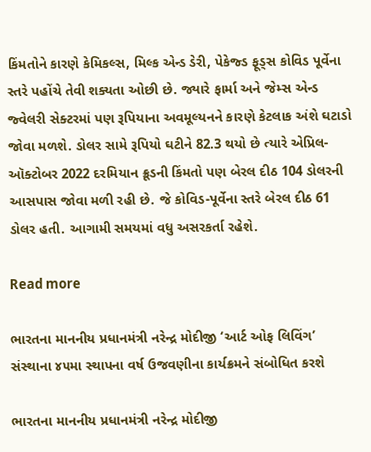કિંમતોને કારણે કેમિકલ્સ, મિલ્ક એન્ડ ડેરી, પેકેજ્ડ ફૂડ્સ કોવિડ પૂર્વેના સ્તરે પહોંચે તેવી શક્યતા ઓછી છે. જ્યારે ફાર્મા અને જેમ્સ એન્ડ જ્વેલરી સેક્ટરમાં પણ રૂપિયાના અવમૂલ્યનને કારણે કેટલાક અંશે ઘટાડો જોવા મળશે. ડોલર સામે રૂપિયો ઘટીને 82.3 થયો છે ત્યારે એપ્રિલ-ઑક્ટોબર 2022 દરમિયાન ક્રૂડની કિંમતો પણ બેરલ દીઠ 104 ડોલરની આસપાસ જોવા મળી રહી છે. જે કોવિડ-પૂર્વેના સ્તરે બેરલ દીઠ 61 ડોલર હતી. આગામી સમયમાં વધુ અસરકર્તા રહેશે.

Read more

ભારતના માનનીય પ્રધાનમંત્રી નરેન્દ્ર મોદીજી ‘આર્ટ ઓફ લિવિંગ’ સંસ્થાના ૪૫મા સ્થાપના વર્ષ ઉજવણીના કાર્યક્રમને સંબોધિત કરશે

ભારતના માનનીય પ્રધાનમંત્રી નરેન્દ્ર મોદીજી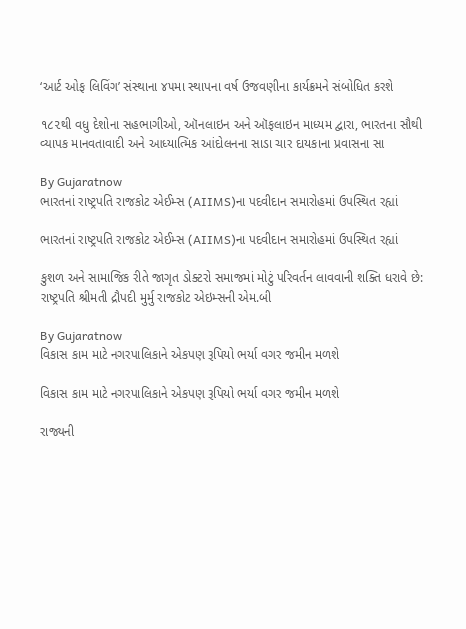‘આર્ટ ઓફ લિવિંગ’ સંસ્થાના ૪૫મા સ્થાપના વર્ષ ઉજવણીના કાર્યક્રમને સંબોધિત કરશે

૧૮૨થી વધુ દેશોના સહભાગીઓ, ઑનલાઇન અને ઑફલાઇન માધ્યમ દ્વારા, ભારતના સૌથી વ્યાપક માનવતાવાદી અને આધ્યાત્મિક આંદોલનના સાડા ચાર દાયકાના પ્રવાસના સા

By Gujaratnow
ભારતનાં રાષ્ટ્રપતિ રાજકોટ એઈમ્સ (AIIMS)ના પદવીદાન સમારોહમાં ઉપસ્થિત રહ્યાં

ભારતનાં રાષ્ટ્રપતિ રાજકોટ એઈમ્સ (AIIMS)ના પદવીદાન સમારોહમાં ઉપસ્થિત રહ્યાં

કુશળ અને સામાજિક રીતે જાગૃત ડોક્ટરો સમાજમાં મોટું પરિવર્તન લાવવાની શક્તિ ધરાવે છે: રાષ્ટ્રપતિ શ્રીમતી દ્રૌપદી મુર્મુ રાજકોટ એઇમ્સની એમ.બી

By Gujaratnow
વિકાસ કામ માટે નગરપાલિકાને એકપણ રૂપિયો ભર્યા વગર જમીન મળશે

વિકાસ કામ માટે નગરપાલિકાને એકપણ રૂપિયો ભર્યા વગર જમીન મળશે

રાજ્યની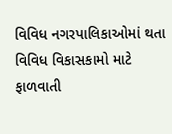વિવિધ નગરપાલિકાઓમાં થતા વિવિધ વિકાસકામો માટે ફાળવાતી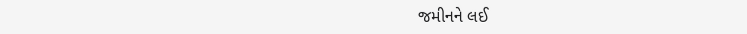જમીનને લઈ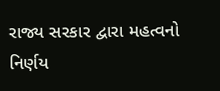રાજ્ય સરકાર દ્વારા મહત્વનો નિર્ણય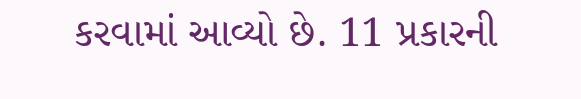કરવામાં આવ્યો છે. 11 પ્રકારની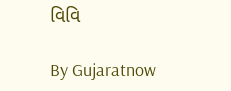વિવિ

By Gujaratnow